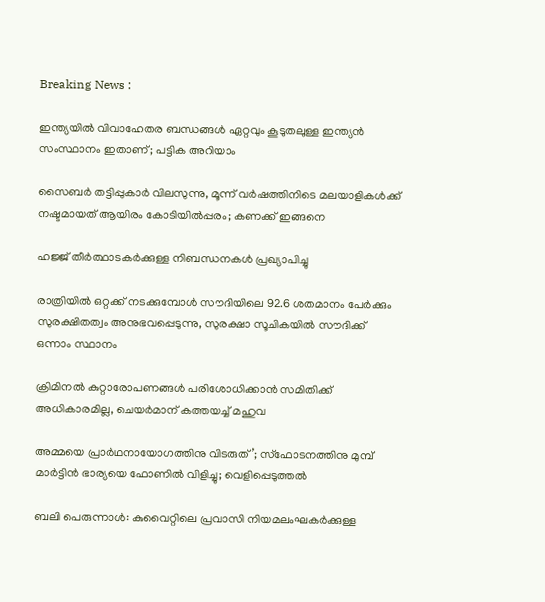Breaking News :

ഇന്ത്യയില്‍ വിവാഹേതര ബന്ധങ്ങള്‍ ഏറ്റവും കൂടുതലുള്ള ഇന്ത്യന്‍ സംസ്ഥാനം ഇതാണ്; പട്ടിക അറിയാം

സൈബര്‍ തട്ടിപ്പുകാര്‍ വിലസുന്നു, മൂന്ന് വര്‍ഷത്തിനിടെ മലയാളികള്‍ക്ക് നഷ്ടമായത് ആയിരം കോടിയില്‍പ്പരം; കണക്ക് ഇങ്ങനെ

ഹജ്ജ് തീർത്ഥാടകർക്കുള്ള നിബന്ധനകൾ പ്രഖ്യാപിച്ചു

രാത്രിയിൽ ഒറ്റക്ക് നടക്കുമ്പോൾ സൗദിയിലെ 92.6 ശതമാനം പേർക്കും സുരക്ഷിതത്വം അനുഭവപ്പെടുന്നു, സുരക്ഷാ സൂചികയിൽ സൗദിക്ക് ഒന്നാം സ്ഥാനം

ക്രിമിനല്‍ കുറ്റാരോപണങ്ങള്‍ പരിശോധിക്കാന്‍ സമിതിക്ക്‌ അധികാരമില്ല, ചെയര്‍മാന്‌ കത്തയച്ച് മഹുവ

അമ്മയെ പ്രാര്‍ഥനായോഗത്തിനു വിടരുത്’; സ്‌ഫോടനത്തിനു മുമ്പ് മാര്‍ട്ടിന്‍ ഭാര്യയെ ഫോണില്‍ വിളിച്ചു; വെളിപ്പെടുത്തല്‍

ബലി പെരുന്നാൾ: കുവൈറ്റിലെ പ്രവാസി നിയമലംഘകര്‍ക്കുള്ള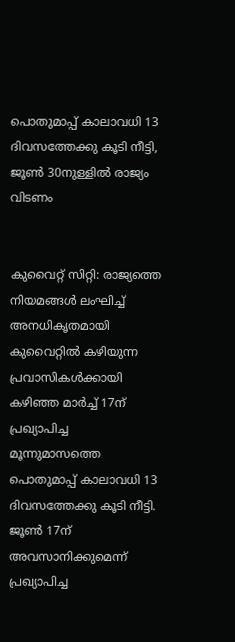പൊതുമാപ്പ് കാലാവധി 13 ദിവസത്തേക്കു കൂടി നീട്ടി, ജൂൺ 30നുള്ളില്‍ രാജ്യം വിടണം


കുവൈറ്റ് സിറ്റി: രാജ്യത്തെ നിയമങ്ങള്‍ ലംഘിച്ച് അനധികൃതമായി കുവൈറ്റില്‍ കഴിയുന്ന പ്രവാസികള്‍ക്കായി കഴിഞ്ഞ മാര്‍ച്ച് 17ന് പ്രഖ്യാപിച്ച മൂന്നുമാസത്തെ പൊതുമാപ്പ് കാലാവധി 13 ദിവസത്തേക്കു കൂടി നീട്ടി. ജൂണ്‍ 17ന് അവസാനിക്കുമെന്ന് പ്രഖ്യാപിച്ച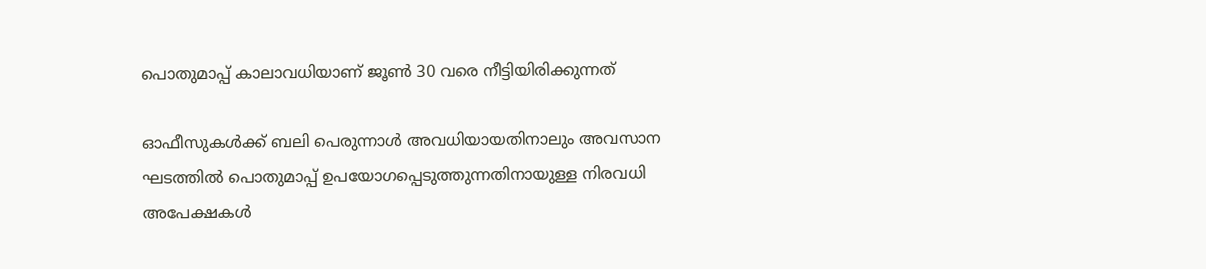പൊതുമാപ്പ് കാലാവധിയാണ് ജൂണ്‍ 30 വരെ നീട്ടിയിരിക്കുന്നത്

ഓഫീസുകള്‍ക്ക് ബലി പെരുന്നാള്‍ അവധിയായതിനാലും അവസാന ഘടത്തില്‍ പൊതുമാപ്പ് ഉപയോഗപ്പെടുത്തുന്നതിനായുള്ള നിരവധി അപേക്ഷകള്‍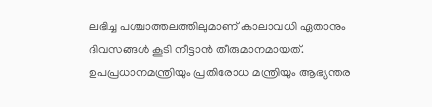ലഭിച്ച പശ്ചാത്തലത്തിലുമാണ് കാലാവധി ഏതാനും ദിവസങ്ങള്‍ കൂടി നീട്ടാന്‍ തീരുമാനമായത്. ഉപപ്രധാനമന്ത്രിയും പ്രതിരോധ മന്ത്രിയും ആഭ്യന്തര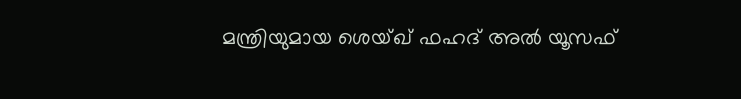മന്ത്രിയുമായ ശെയ്ഖ് ഫഹദ് അല്‍ യൂസഫ്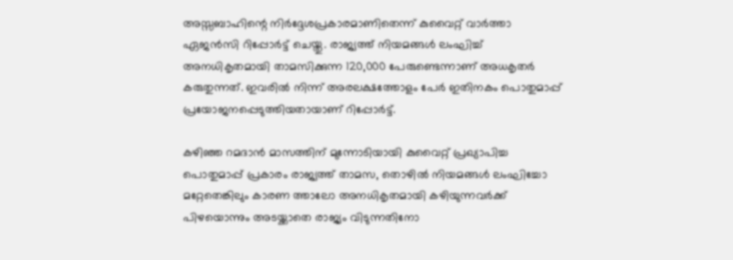അസ്സബാഹിന്റെ നിര്‍ദ്ദേശപ്രകാരമാണിതെന്ന് കുവൈറ്റ് വാര്‍ത്താ ഏജന്‍സി റിപ്പോര്‍ട്ട് ചെയ്തു. രാജ്യത്ത് നിയമങ്ങള്‍ ലംഘിച്ച് അനധികൃതമായി താമസിക്കുന്ന 120,000 പേരുണ്ടെന്നാണ് അധകൃതര്‍ കരുതുന്നത്. ഇവരില്‍ നിന്ന് അരലക്ഷത്തോളം പേര്‍ ഇതിനകം പൊതുമാപ്പ് പ്രയോജനപ്പെടുത്തിയതായാണ് റിപ്പോര്‍ട്ട്.

കഴിഞ്ഞ റമദാന്‍ മാസത്തിന് മുന്നോടിയായി കുവൈറ്റ് പ്രഖ്യാപിച്ച പൊതുമാപ്പ് പ്രകാരം രാജ്യത്ത് താമസ, തൊഴില്‍ നിയമങ്ങള്‍ ലംഘിച്ചോ മറ്റേതെങ്കിലും കാരണ ത്താലോ അനധികൃതമായി കഴിയുന്നവര്‍ക്ക് പിഴയൊന്നും അടയ്ക്കാതെ രാജ്യം വിടുന്നതിനോ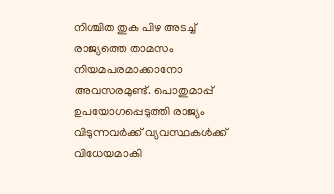നിശ്ചിത തുക പിഴ അടച്ച് രാജ്യത്തെ താമസം നിയമപരമാക്കാനോ അവസരമുണ്ട്. പൊതുമാപ്പ് ഉപയോഗപ്പെടുത്തി രാജ്യം വിടുന്നവര്‍ക്ക് വ്യവസ്ഥകള്‍ക്ക് വിധേയമാകി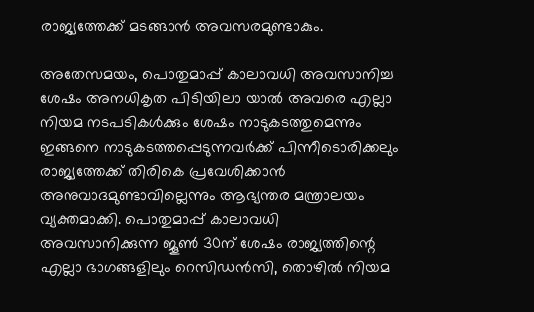രാജ്യത്തേക്ക് മടങ്ങാന്‍ അവസരമുണ്ടാകും.

അതേസമയം, പൊതുമാപ്പ് കാലാവധി അവസാനിച്ച ശേഷം അനധികൃത പിടിയിലാ യാല്‍ അവരെ എല്ലാ നിയമ നടപടികള്‍ക്കും ശേഷം നാടുകടത്തുമെന്നും ഇങ്ങനെ നാടുകടത്തപ്പെടുന്നവര്‍ക്ക് പിന്നീടൊരിക്കലും രാജ്യത്തേക്ക് തിരികെ പ്രവേശിക്കാന്‍ അനുവാദമുണ്ടാവില്ലെന്നും ആഭ്യന്തര മന്ത്രാലയം വ്യക്തമാക്കി. പൊതുമാപ്പ് കാലാവധി അവസാനിക്കുന്ന ജൂണ്‍ 30ന് ശേഷം രാജ്യത്തിന്റെ എല്ലാ ഭാഗങ്ങളിലും റെസിഡന്‍സി, തൊഴില്‍ നിയമ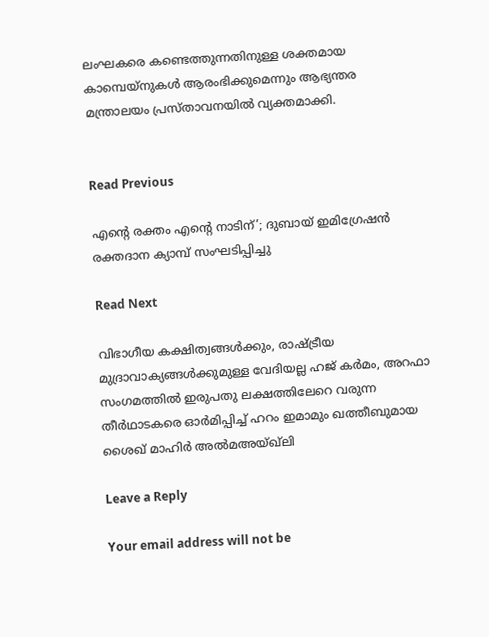ലംഘകരെ കണ്ടെത്തുന്നതിനുള്ള ശക്തമായ കാമ്പെയ്‌നുകള്‍ ആരംഭിക്കുമെന്നും ആഭ്യന്തര മന്ത്രാലയം പ്രസ്താവനയില്‍ വ്യക്തമാക്കി.


Read Previous

എന്‍റെ രക്തം എന്‍റെ നാടിന്’; ദുബായ് ഇമിഗ്രേഷൻ രക്തദാന ക്യാമ്പ് സംഘടിപ്പിച്ചു

Read Next

വിഭാഗീയ കക്ഷിത്വങ്ങള്‍ക്കും, രാഷ്ട്രീയ മുദ്രാവാക്യങ്ങള്‍ക്കുമുള്ള വേദിയല്ല ഹജ് കര്‍മം, അറഫാ സംഗമത്തില്‍ ഇരുപതു ലക്ഷത്തിലേറെ വരുന്ന തീര്‍ഥാടകരെ ഓര്‍മിപ്പിച്ച് ഹറം ഇമാമും ഖത്തീബുമായ ശൈഖ് മാഹിര്‍ അല്‍മഅയ്ഖ്‌ലി

Leave a Reply

Your email address will not be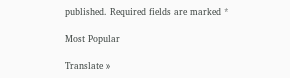published. Required fields are marked *

Most Popular

Translate »